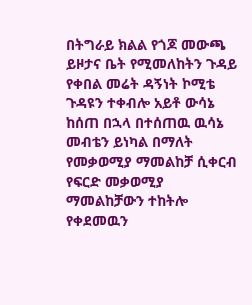በትግራይ ክልል የጎጆ መውጫ ይዞታና ቤት የሚመለከትን ጉዳይ የቀበል መሬት ዳኝነት ኮሚቴ ጉዳዩን ተቀብሎ አይቶ ውሳኔ ከሰጠ በኋላ በተሰጠዉ ዉሳኔ መብቴን ይነካል በማለት የመቃወሚያ ማመልከቻ ሲቀርብ የፍርድ መቃወሚያ ማመልከቻውን ተከትሎ የቀደመዉን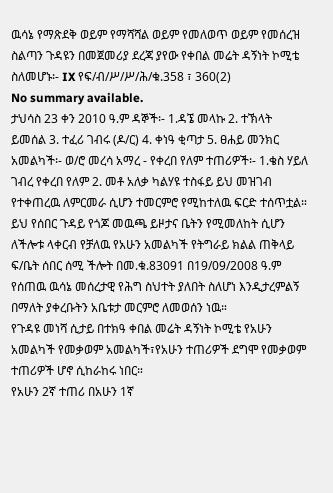ዉሳኔ የማጽደቅ ወይም የማሻሻል ወይም የመለወጥ ወይም የመሰረዝ ስልጣን ጉዳዩን በመጀመሪያ ደረጃ ያየው የቀበል መሬት ዳኝነት ኮሚቴ ስለመሆኑ፡- IX የፍ/ብ/ሥ/ሥ/ሕ/ቁ.358 ፣ 360(2)
No summary available.
ታህሳስ 23 ቀን 2010 ዓ.ም ዳኞች፡- 1.ዳኜ መላኩ 2. ተኽላት ይመሰል 3. ተፈሪ ገብሩ (ዶ/ር) 4. ቀነዓ ቂጣታ 5. ፀሐይ መንክር አመልካች፡- ወ/ሮ መረሳ አማረ - የቀረበ የለም ተጠሪዎች፡- 1.ቄስ ሃይለ ገብረ የቀረበ የለም 2. መቶ አለቃ ካልሃዩ ተስፋይ ይህ መዝገብ የተቀጠረዉ ለምርመራ ሲሆን ተመርምሮ የሚከተለዉ ፍርድ ተሰጥቷል።
ይህ የሰበር ጉዳይ የጎጆ መዉጫ ይዞታና ቤትን የሚመለከት ሲሆን ለችሎቱ ላቀርብ የቻለዉ የአሁን አመልካች የትግራይ ክልል ጠቅላይ ፍ/ቤት ሰበር ሰሚ ችሎት በመ.ቁ.83091 በ19/09/2008 ዓ.ም የሰጠዉ ዉሳኔ መሰረታዊ የሕግ ስህተት ያለበት ስለሆነ እንዲታረምልኝ በማለት ያቀረቡትን አቤቱታ መርምሮ ለመወሰን ነዉ።
የጉዳዩ መነሻ ሲታይ በተክዓ ቀበል መሬት ዳኝነት ኮሚቴ የአሁን አመልካች የመቃወም አመልካች፣የአሁን ተጠሪዎች ደግሞ የመቃወም ተጠሪዎች ሆኖ ሲከራከሩ ነበር።
የአሁን 2ኛ ተጠሪ በአሁን 1ኛ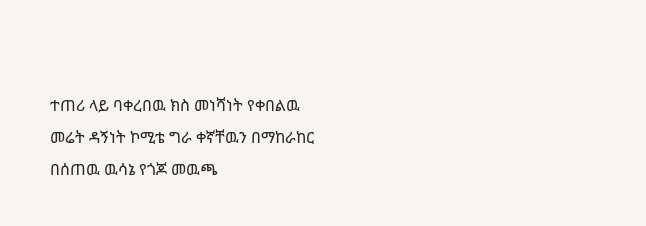ተጠሪ ላይ ባቀረበዉ ክስ መነሻነት የቀበልዉ መሬት ዳኝነት ኮሚቴ ግራ ቀኛቸዉን በማከራከር በሰጠዉ ዉሳኔ የጎጆ መዉጫ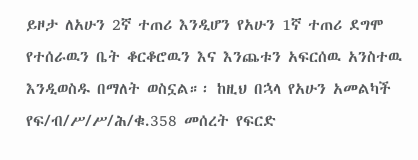ይዞታ ለአሁን 2ኛ ተጠሪ እንዲሆን የአሁን 1ኛ ተጠሪ ደግሞ የተሰራዉን ቤት ቆርቆሮዉን እና እንጨቱን አፍርሰዉ አንስተዉ እንዲወስዱ በማለት ወስኗል።፡ ከዚህ በኋላ የአሁን አመልካች የፍ/ብ/ሥ/ሥ/ሕ/ቁ.358 መሰረት የፍርድ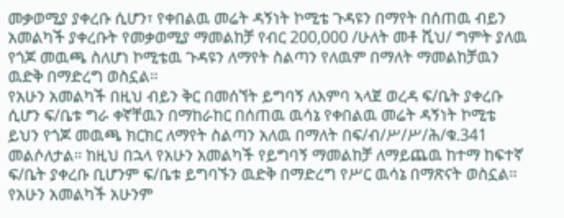መቃወሚያ ያቀረቡ ሲሆን፣ የቀበልዉ መሬት ዳኝነት ኮሚቴ ጉዳዩን በማየት በሰጠዉ ብይን አመልካች ያቀረቡት የመቃወሚያ ማመልከቻ የብር 200,000 /ሁለት መቶ ሺህ/ ግምት ያለዉ የጎጆ መዉጫ ስለሆነ ኮሚቴዉ ጉዳዩን ለማየት ስልጣን የለዉም በማለት ማመልከቻዉን ዉድቅ በማድረግ ወስኗል።
የአሁን አመልካች በዚህ ብይን ቅር በመሰኘት ይግባኝ ለእምባ ኣላጀ ወረዳ ፍ/ቤት ያቀረቡ ሲሆን ፍ/ቤቱ ግራ ቀኛቸዉን በማከራከር በሰጠዉ ዉሳኔ የቀበልዉ መሬት ዳኝነት ኮሚቴ ይህን የጎጆ መዉጫ ክርክር ለማየት ስልጣን አለዉ በማለት በፍ/ብ/ሥ/ሥ/ሕ/ቁ.341 መልሶለታል። ከዚህ በኋላ የአሁን አመልካች የይግባኝ ማመልከቻ ለማይጨዉ ከተማ ከፍተኛ ፍ/ቤት ያቀረቡ ቢሆንም ፍ/ቤቱ ይግባኙን ዉድቅ በማድረግ የሥር ዉሳኔ በማጽናት ወስኗል። የአሁን አመልካች አሁንም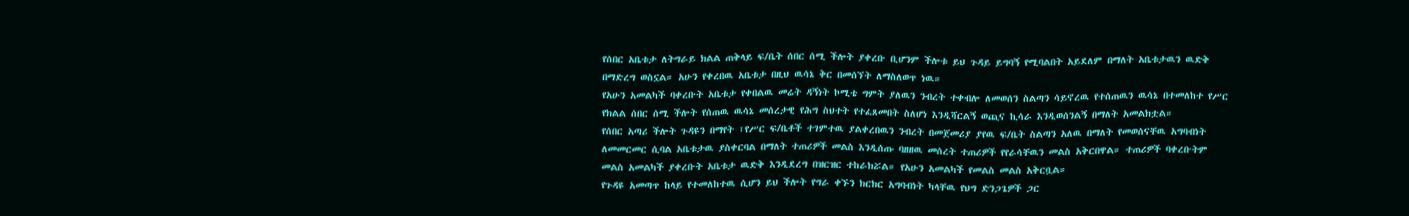የሰበር አቤቱታ ለትግራይ ክልል ጠቅላይ ፍ/ቤት ሰበር ሰሚ ችሎት ያቀረቡ ቢሆንም ችሎቱ ይህ ጉዳይ ይግባኝ የሚባልበት አይደለም በማለት አቤቱታዉን ዉድቅ በማድረግ ወስኗል። አሁን የቀረበዉ አቤቱታ በዚህ ዉሳኔ ቅር በመሰኘት ለማስለወጥ ነዉ።
የአሁን አመልካች ባቀረቡት አቤቱታ የቀበልዉ መሬት ዳኝነት ኮሚቴ ግምት ያለዉን ንብረት ተቀብሎ ለመወሰን ስልጣን ሳይኖረዉ የተሰጠዉን ዉሳኔ በተመለከተ የሥር የክልል ሰበር ሰሚ ችሎት የሰጠዉ ዉሳኔ መሰረታዊ የሕግ ስህተት የተፈጸመበት ስለሆነ እንዲሻርልኝ ወጪና ኪሳራ እንዲወሰንልኝ በማለት አመልክቷል።
የሰበር አጣሪ ችሎት ጉዳዩን በማየት ፣የሥር ፍ/ቤቶች ተገምተዉ ያልቀረበዉን ንብረት በመጀመሪያ ያየዉ ፍ/ቤት ስልጣን አለዉ በማለት የመወሰናቸዉ አግባብነት ለመመርመር ሲባል አቤቱታዉ ያስቀርባል በማለት ተጠሪዎች መልስ እንዲሰጡ ባዘዘዉ መሰረት ተጠሪዎች የየራሳቸዉን መልስ አቅርበዋል። ተጠሪዎች ባቀረቡትም መልስ አመልካች ያቀረቡት አቤቱታ ዉድቅ እንዲደረግ በዝርዝር ተከራክሯል። የአሁን አመልካች የመልስ መልስ አቅርቧል።
የጉዳዩ አመጣጥ ከላይ የተመለከተዉ ሲሆን ይህ ችሎት የግራ ቀኙን ክርክር አግባብነት ካላቸዉ የህግ ድንጋጌዎች ጋር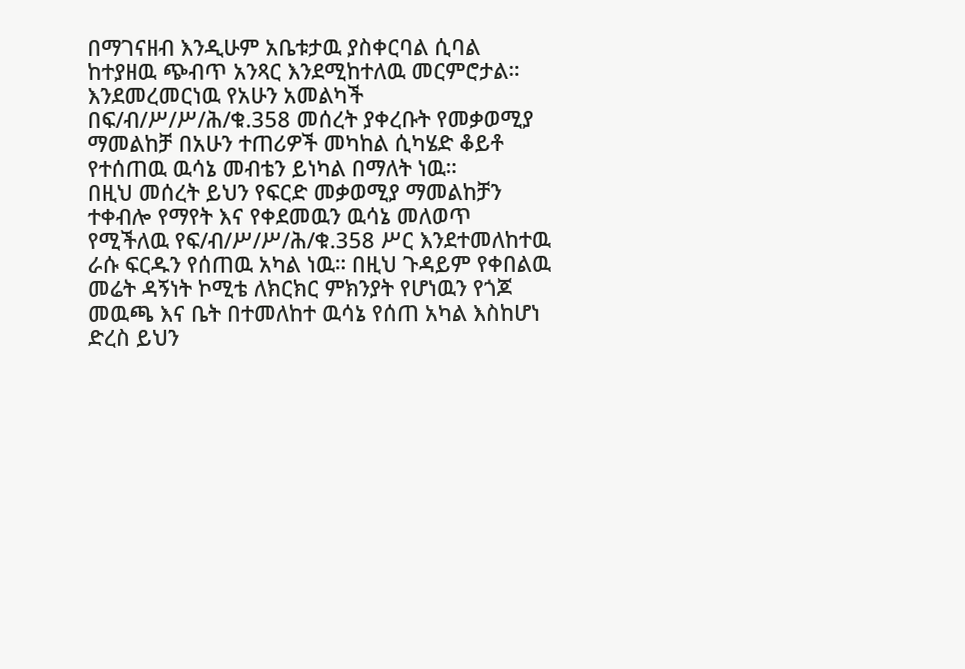በማገናዘብ እንዲሁም አቤቱታዉ ያስቀርባል ሲባል ከተያዘዉ ጭብጥ አንጻር እንደሚከተለዉ መርምሮታል። እንደመረመርነዉ የአሁን አመልካች በፍ/ብ/ሥ/ሥ/ሕ/ቁ.358 መሰረት ያቀረቡት የመቃወሚያ ማመልከቻ በአሁን ተጠሪዎች መካከል ሲካሄድ ቆይቶ የተሰጠዉ ዉሳኔ መብቴን ይነካል በማለት ነዉ።
በዚህ መሰረት ይህን የፍርድ መቃወሚያ ማመልከቻን ተቀብሎ የማየት እና የቀደመዉን ዉሳኔ መለወጥ የሚችለዉ የፍ/ብ/ሥ/ሥ/ሕ/ቁ.358 ሥር እንደተመለከተዉ ራሱ ፍርዱን የሰጠዉ አካል ነዉ። በዚህ ጉዳይም የቀበልዉ መሬት ዳኝነት ኮሚቴ ለክርክር ምክንያት የሆነዉን የጎጆ መዉጫ እና ቤት በተመለከተ ዉሳኔ የሰጠ አካል እስከሆነ ድረስ ይህን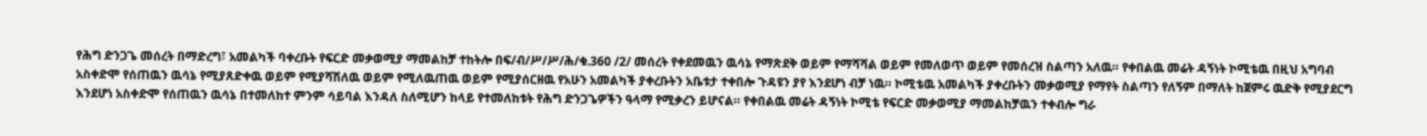የሕግ ድንጋጌ መሰረት በማድረግ፣ አመልካች ባቀረቡት የፍርድ መቃወሚያ ማመልከቻ ተከትሎ በፍ/ብ/ሥ/ሥ/ሕ/ቁ.360 /2/ መሰረት የቀደመዉን ዉሳኔ የማጽደቅ ወይም የማሻሻል ወይም የመለወጥ ወይም የመሰረዝ ስልጣን አለዉ። የቀበልዉ መሬት ዳኝነት ኮሚቴዉ በዚህ አግባብ አስቀድሞ የሰጠዉን ዉሳኔ የሚያጸድቀዉ ወይም የሚያሻሽለዉ ወይም የሚለዉጠዉ ወይም የሚያሰርዘዉ የአሁን አመልካች ያቀረቡትን አቤቱታ ተቀበሎ ጉዳዩን ያየ እንደሆነ ብቻ ነዉ። ኮሚቴዉ አመልካች ያቀረቡትን መቃወሚያ የማየት ስልጣን የለኝም በማለት ከጀምሩ ዉድቅ የሚያደርግ እንደሆነ አስቀድሞ የሰጠዉን ዉሳኔ በተመለከተ ምንም ሳይባል እንዳለ ስለሚሆን ከላይ የተመለከቱት የሕግ ድንጋጌዎችን ዓላማ የሚቃረን ይሆናል። የቀበልዉ መሬት ዳኝነት ኮሚቴ የፍርድ መቃወሚያ ማመልከቻዉን ተቀብሎ ግራ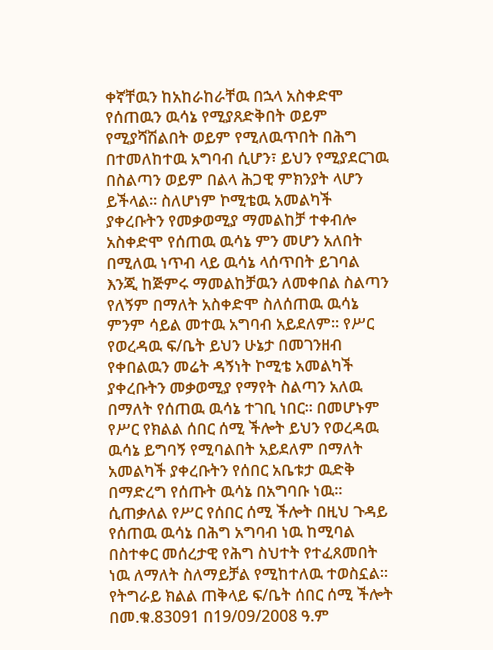ቀኛቸዉን ከአከራከራቸዉ በኋላ አስቀድሞ የሰጠዉን ዉሳኔ የሚያጸድቅበት ወይም የሚያሻሽልበት ወይም የሚለዉጥበት በሕግ በተመለከተዉ አግባብ ሲሆን፣ ይህን የሚያደርገዉ በስልጣን ወይም በልላ ሕጋዊ ምክንያት ላሆን ይችላል። ስለሆነም ኮሚቴዉ አመልካች ያቀረቡትን የመቃወሚያ ማመልከቻ ተቀብሎ አስቀድሞ የሰጠዉ ዉሳኔ ምን መሆን አለበት በሚለዉ ነጥብ ላይ ዉሳኔ ላሰጥበት ይገባል እንጂ ከጅምሩ ማመልከቻዉን ለመቀበል ስልጣን የለኝም በማለት አስቀድሞ ስለሰጠዉ ዉሳኔ ምንም ሳይል መተዉ አግባብ አይደለም። የሥር የወረዳዉ ፍ/ቤት ይህን ሁኔታ በመገንዘብ የቀበልዉን መሬት ዳኝነት ኮሚቴ አመልካች ያቀረቡትን መቃወሚያ የማየት ስልጣን አለዉ በማለት የሰጠዉ ዉሳኔ ተገቢ ነበር። በመሆኑም የሥር የክልል ሰበር ሰሚ ችሎት ይህን የወረዳዉ ዉሳኔ ይግባኝ የሚባልበት አይደለም በማለት አመልካች ያቀረቡትን የሰበር አቤቱታ ዉድቅ በማድረግ የሰጡት ዉሳኔ በአግባቡ ነዉ።
ሲጠቃለል የሥር የሰበር ሰሚ ችሎት በዚህ ጉዳይ የሰጠዉ ዉሳኔ በሕግ አግባብ ነዉ ከሚባል በስተቀር መሰረታዊ የሕግ ስህተት የተፈጸመበት ነዉ ለማለት ስለማይቻል የሚከተለዉ ተወስኗል።
የትግራይ ክልል ጠቅላይ ፍ/ቤት ሰበር ሰሚ ችሎት በመ.ቁ.83091 በ19/09/2008 ዓ.ም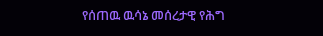የሰጠዉ ዉሳኔ መሰረታዊ የሕግ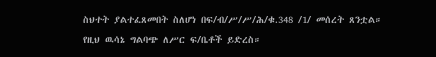ስህተት ያልተፈጸመበት ስለሆነ በፍ/ብ/ሥ/ሥ/ሕ/ቁ.348 /1/ መሰረት ጸንቷል።
የዚህ ዉሳኔ ግልባጭ ለሥር ፍ/ቤቶች ይድረስ።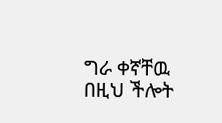ግራ ቀኛቸዉ በዚህ ችሎት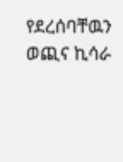የደረሰባቸዉን ወጪና ኪሳራ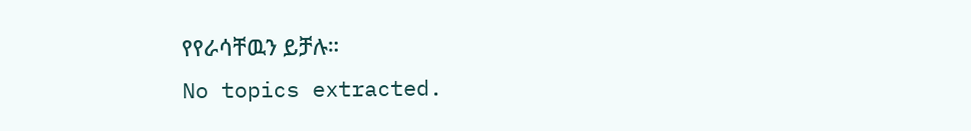የየራሳቸዉን ይቻሉ።
No topics extracted.